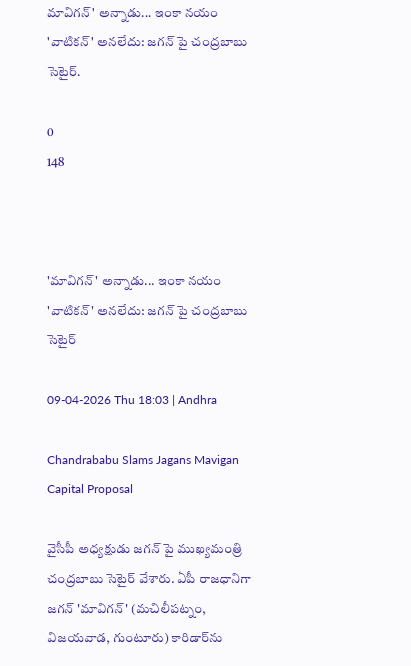మావిగన్' అన్నాడు... ఇంకా నయం 'వాటికన్' అనలేదు: జగన్ పై చంద్రబాబు సెటైర్.

0
148



'మావిగన్' అన్నాడు... ఇంకా నయం 'వాటికన్' అనలేదు: జగన్ పై చంద్రబాబు సెటైర్

09-04-2026 Thu 18:03 | Andhra

Chandrababu Slams Jagans Mavigan Capital Proposal

వైసీపీ అధ్యక్షుడు జగన్ పై ముఖ్యమంత్రి చంద్రబాబు సెటైర్ వేశారు. ఏపీ రాజధానిగా జగన్ 'మావిగన్' (మచిలీపట్నం, విజయవాడ, గుంటూరు) కారిడార్‌ను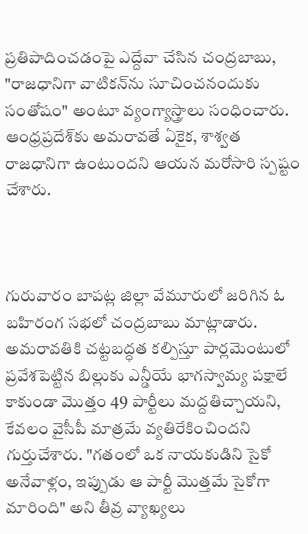ప్రతిపాదించడంపై ఎద్దేవా చేసిన చంద్రబాబు, "రాజధానిగా వాటికన్‌ను సూచించనందుకు సంతోషం" అంటూ వ్యంగ్యాస్త్రాలు సంధించారు. ఆంధ్రప్రదేశ్‌కు అమరావతే ఏకైక, శాశ్వత రాజధానిగా ఉంటుందని ఆయన మరోసారి స్పష్టం చేశారు.



గురువారం బాపట్ల జిల్లా వేమూరులో జరిగిన ఓ బహిరంగ సభలో చంద్రబాబు మాట్లాడారు. అమరావతికి చట్టబద్ధత కల్పిస్తూ పార్లమెంటులో ప్రవేశపెట్టిన బిల్లుకు ఎన్డీయే భాగస్వామ్య పక్షాలే కాకుండా మొత్తం 49 పార్టీలు మద్దతిచ్చాయని, కేవలం వైసీపీ మాత్రమే వ్యతిరేకించిందని గుర్తుచేశారు. "గతంలో ఒక నాయకుడిని సైకో అనేవాళ్లం, ఇప్పుడు ఆ పార్టీ మొత్తమే సైకోగా మారింది" అని తీవ్ర వ్యాఖ్యలు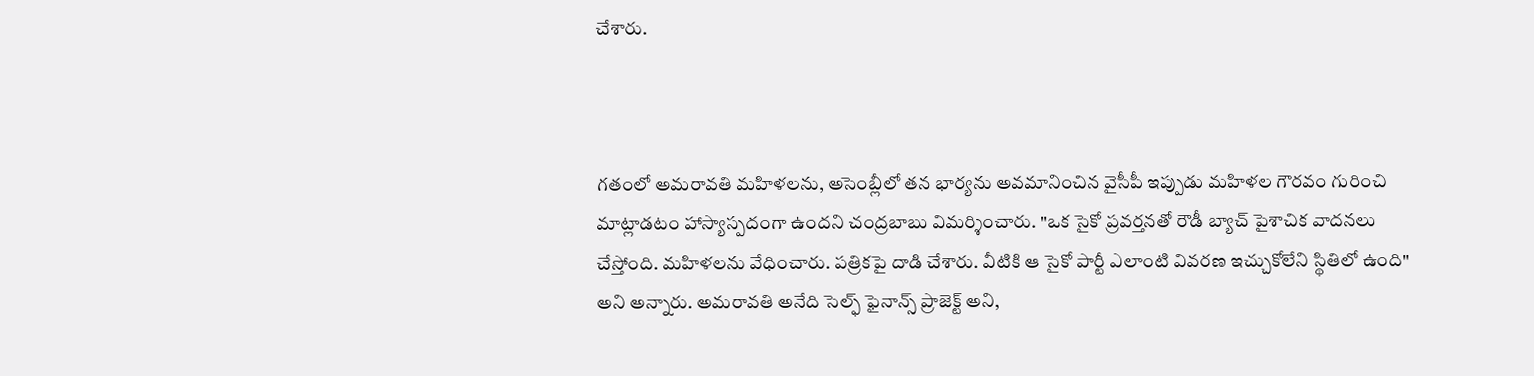చేశారు.



గతంలో అమరావతి మహిళలను, అసెంబ్లీలో తన భార్యను అవమానించిన వైసీపీ ఇప్పుడు మహిళల గౌరవం గురించి మాట్లాడటం హాస్యాస్పదంగా ఉందని చంద్రబాబు విమర్శించారు. "ఒక సైకో ప్రవర్తనతో రౌడీ బ్యాచ్ పైశాచిక వాదనలు చేస్తోంది. మహిళలను వేధించారు. పత్రికపై దాడి చేశారు. వీటికి ఆ సైకో పార్టీ ఎలాంటి వివరణ ఇచ్చుకోలేని స్థితిలో ఉంది" అని అన్నారు. అమరావతి అనేది సెల్ఫ్ ఫైనాన్స్ ప్రాజెక్ట్ అని,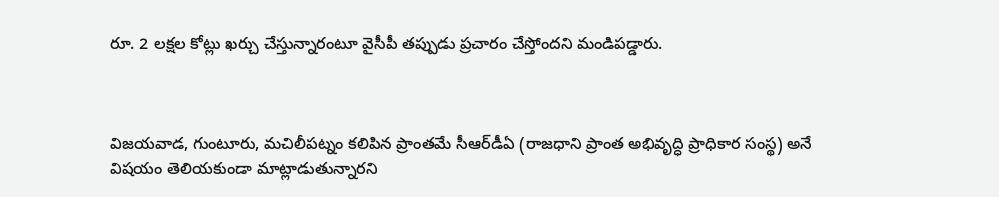రూ. 2 లక్షల కోట్లు ఖర్చు చేస్తున్నారంటూ వైసీపీ తప్పుడు ప్రచారం చేస్తోందని మండిపడ్డారు.



విజయవాడ, గుంటూరు, మచిలీపట్నం కలిపిన ప్రాంతమే సీఆర్‌డీఏ (రాజధాని ప్రాంత అభివృద్ధి ప్రాధికార సంస్థ) అనే విషయం తెలియకుండా మాట్లాడుతున్నారని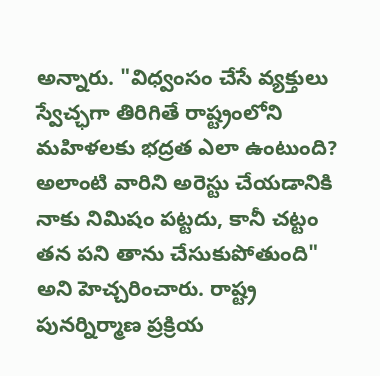అన్నారు. "విధ్వంసం చేసే వ్యక్తులు స్వేచ్ఛగా తిరిగితే రాష్ట్రంలోని మహిళలకు భద్రత ఎలా ఉంటుంది? అలాంటి వారిని అరెస్టు చేయడానికి నాకు నిమిషం పట్టదు, కానీ చట్టం తన పని తాను చేసుకుపోతుంది" అని హెచ్చరించారు. రాష్ట్ర పునర్నిర్మాణ ప్రక్రియ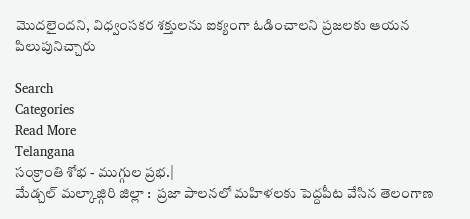మొదలైందని, విధ్వంసకర శక్తులను ఐక్యంగా ఓడించాలని ప్రజలకు ఆయన పిలుపునిచ్చారు

Search
Categories
Read More
Telangana
సంక్రాంతి శోభ - ముగ్గుల ప్రభ.|
మేడ్చల్ మల్కాజ్గిరి జిల్లా :  ప్రజా పాలనలో మహిళలకు పెద్దపీట వేసిన తెలంగాణ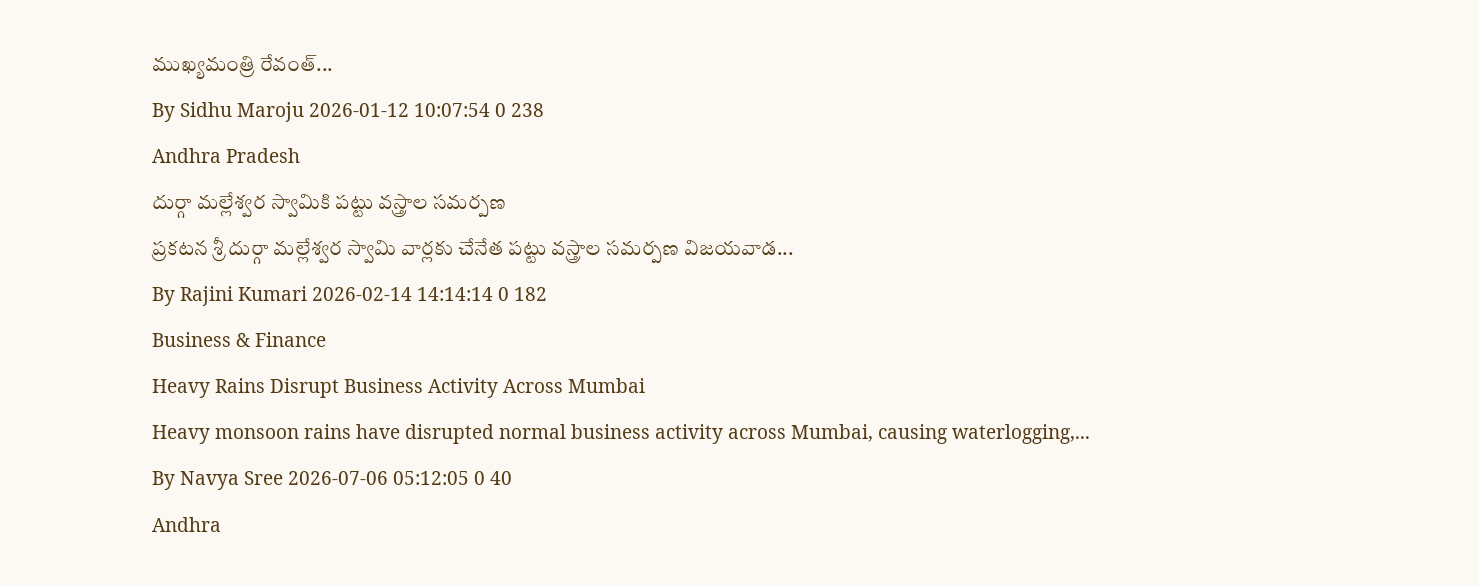ముఖ్యమంత్రి రేవంత్...
By Sidhu Maroju 2026-01-12 10:07:54 0 238
Andhra Pradesh
దుర్గా మల్లేశ్వర స్వామికి పట్టు వస్త్రాల సమర్పణ
ప్రకటన శ్రీ దుర్గా మల్లేశ్వర స్వామి వార్లకు చేనేత పట్టు వస్త్రాల సమర్పణ విజయవాడ...
By Rajini Kumari 2026-02-14 14:14:14 0 182
Business & Finance
Heavy Rains Disrupt Business Activity Across Mumbai
Heavy monsoon rains have disrupted normal business activity across Mumbai, causing waterlogging,...
By Navya Sree 2026-07-06 05:12:05 0 40
Andhra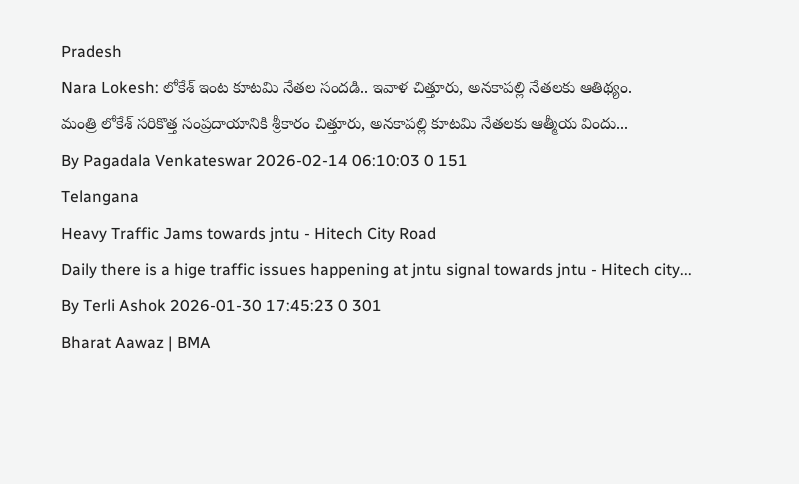Pradesh
Nara Lokesh: లోకేశ్ ఇంట కూటమి నేతల సందడి.. ఇవాళ చిత్తూరు, అనకాపల్లి నేతలకు ఆతిథ్యం.
మంత్రి లోకేశ్ సరికొత్త సంప్రదాయానికి శ్రీకారం చిత్తూరు, అనకాపల్లి కూటమి నేతలకు ఆత్మీయ విందు...
By Pagadala Venkateswar 2026-02-14 06:10:03 0 151
Telangana
Heavy Traffic Jams towards jntu - Hitech City Road
Daily there is a hige traffic issues happening at jntu signal towards jntu - Hitech city...
By Terli Ashok 2026-01-30 17:45:23 0 301
Bharat Aawaz | BMA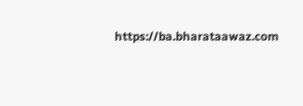https://ba.bharataawaz.com